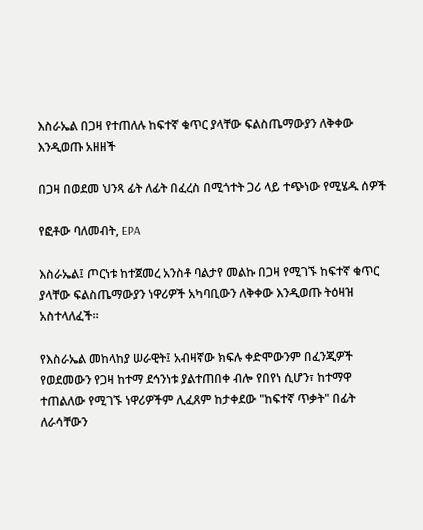እስራኤል በጋዛ የተጠለሉ ከፍተኛ ቁጥር ያላቸው ፍልስጤማውያን ለቅቀው እንዲወጡ አዘዘች

በጋዛ በወደመ ህንጻ ፊት ለፊት በፈረስ በሚጎተት ጋሪ ላይ ተጭነው የሚሄዱ ሰዎች

የፎቶው ባለመብት, EPA

እስራኤል፤ ጦርነቱ ከተጀመረ አንስቶ ባልታየ መልኩ በጋዛ የሚገኙ ከፍተኛ ቁጥር ያላቸው ፍልስጤማውያን ነዋሪዎች አካባቢውን ለቅቀው እንዲወጡ ትዕዛዝ አስተላለፈች።

የእስራኤል መከላከያ ሠራዊት፤ አብዛኛው ክፍሉ ቀድሞውንም በፈንጂዎች የወደመውን የጋዛ ከተማ ደኅንነቱ ያልተጠበቀ ብሎ የበየነ ሲሆን፣ ከተማዋ ተጠልለው የሚገኙ ነዋሪዎችም ሊፈጸም ከታቀደው "ከፍተኛ ጥቃት" በፊት ለራሳቸውን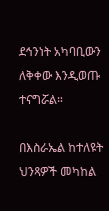ደኅንነት አካባቢውን ለቅቀው እንዲወጡ ተናግሯል።

በእስራኤል ከተለዩት ህንጻዎች መካከል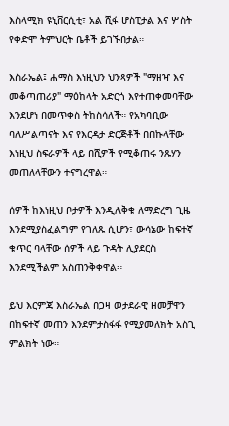እስላሚክ ዩኒቨርሲቲ፣ አል ሺፋ ሆስፒታል እና ሦስት የቀድሞ ትምህርት ቤቶች ይገኙበታል።

እስራኤል፤ ሐማስ እነዚህን ህንጻዎች "ማዘዣ እና መቆጣጠሪያ" ማዕከላት አድርጎ እየተጠቀመባቸው እንደሆነ በመጥቀስ ትከስሳለች። የአካባቢው ባለሥልጣናት እና የእርዳታ ድርጅቶች በበኩላቸው እነዚህ ስፍራዎች ላይ በሺዎች የሚቆጠሩ ንጹሃን መጠለላቸውን ተናግረዋል።

ሰዎች ከእነዚህ ቦታዎች እንዲለቅቁ ለማድረግ ጊዜ እንደሚያስፈልግም የገለጹ ሲሆን፣ ውሳኔው ከፍተኛ ቁጥር ባላቸው ሰዎች ላይ ጉዳት ሊያደርስ እንደሚችልም አስጠንቅቀዋል።

ይህ እርምጃ እስራኤል በጋዛ ወታደራዊ ዘመቻዋን በከፍተኛ መጠን እንደምታስፋፋ የሚያመለክት አስጊ ምልክት ነው።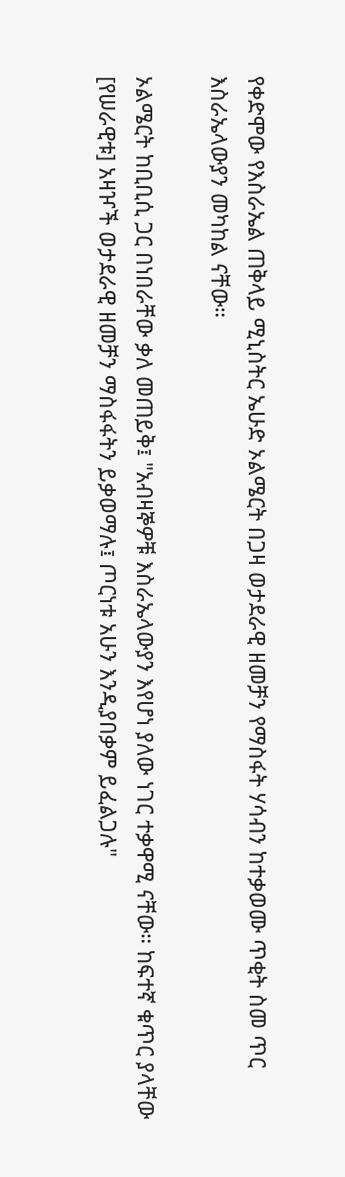የቀድሞው የእስራኤል ጠቅላይ ሚኒስትር ኤሁድ ኦልሜርት በጋዛ ወታደራዊ ዘመቻን የማስፋት ሃሳብን ከተቃወሙ ጥቂት ስመ ጥር እስራኤላውያን መካከል ናቸው።

ኦልሜርት ከቢቢሲ ጋር በነበራቸው ቃለ መጠይቅ፤ "አብዛኞዎቹ እስራኤላውያን እየሆነ ያለው ነገር ተቃዋሚ ናቸው። ከፍተኛ ቁጥር ያላቸው [የሠራዊቱ] አዛዦች ወታደራዊ ዘመቻን ማስፋፋትን ይቃወማሉ፤ ጦርነቱ አሁን እንዲያበቃም ይፈልጋሉ"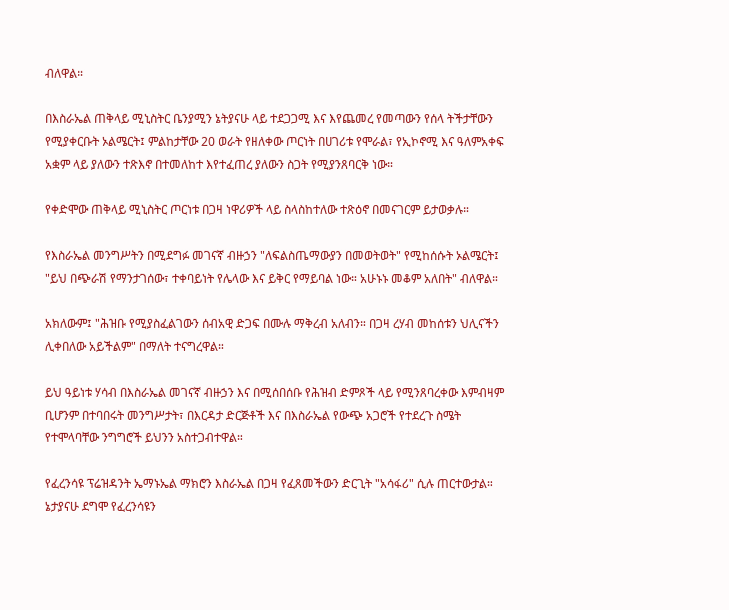ብለዋል።

በእስራኤል ጠቅላይ ሚኒስትር ቤንያሚን ኔትያናሁ ላይ ተደጋጋሚ እና እየጨመረ የመጣውን የሰላ ትችታቸውን የሚያቀርቡት ኦልሜርት፤ ምልከታቸው 20 ወራት የዘለቀው ጦርነት በሀገሪቱ የሞራል፣ የኢኮኖሚ እና ዓለምአቀፍ አቋም ላይ ያለውን ተጽእኖ በተመለከተ እየተፈጠረ ያለውን ስጋት የሚያንጸባርቅ ነው።

የቀድሞው ጠቅላይ ሚኒስትር ጦርነቱ በጋዛ ነዋሪዎች ላይ ስላስከተለው ተጽዕኖ በመናገርም ይታወቃሉ።

የእስራኤል መንግሥትን በሚደግፉ መገናኛ ብዙኃን "ለፍልስጤማውያን በመወትወት" የሚከሰሱት ኦልሜርት፤ "ይህ በጭራሽ የማንታገሰው፣ ተቀባይነት የሌላው እና ይቅር የማይባል ነው። አሁኑኑ መቆም አለበት" ብለዋል።

አክለውም፤ "ሕዝቡ የሚያስፈልገውን ሰብአዊ ድጋፍ በሙሉ ማቅረብ አለብን። በጋዛ ረሃብ መከሰቱን ህሊናችን ሊቀበለው አይችልም" በማለት ተናግረዋል።

ይህ ዓይነቱ ሃሳብ በእስራኤል መገናኛ ብዙኃን እና በሚሰበሰቡ የሕዝብ ድምጾች ላይ የሚንጸባረቀው እምብዛም ቢሆንም በተባበሩት መንግሥታት፣ በእርዳታ ድርጅቶች እና በእስራኤል የውጭ አጋሮች የተደረጉ ስሜት የተሞላባቸው ንግግሮች ይህንን አስተጋብተዋል።

የፈረንሳዩ ፕሬዝዳንት ኤማኑኤል ማክሮን እስራኤል በጋዛ የፈጸመችውን ድርጊት "አሳፋሪ" ሲሉ ጠርተውታል። ኔታያናሁ ደግሞ የፈረንሳዩን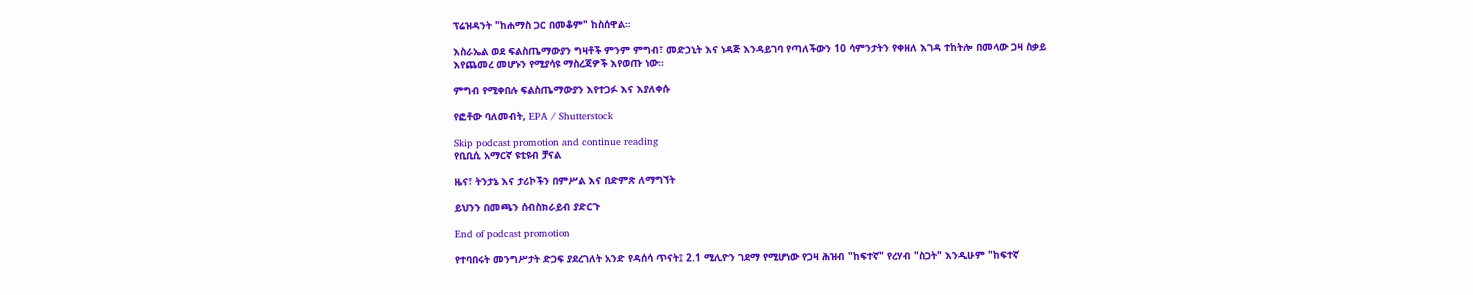ፕሬዝዳንት "ከሐማስ ጋር በመቆም" ከስሰዋል።

እስራኤል ወደ ፍልስጤማውያን ግዛቶች ምንም ምግብ፣ መድኃኒት እና ነዳጅ እንዳይገባ የጣለችውን 10 ሳምንታትን የቀዘለ እገዳ ተከትሎ በመላው ጋዛ ስቃይ እየጨመረ መሆኑን የሚያሳዩ ማስረጃዎች እየወጡ ነው።

ምግብ የሚቀበሉ ፍልስጤማውያን እየተጋፉ እና እያለቀሱ

የፎቶው ባለመብት, EPA / Shutterstock

Skip podcast promotion and continue reading
የቢቢሲ አማርኛ ዩቲዩብ ቻናል

ዜና፣ ትንታኔ እና ታሪኮችን በምሥል እና በድምጽ ለማግኘት

ይህንን በመጫን ሰብስክራይብ ያድርጉ

End of podcast promotion

የተባበሩት መንግሥታት ድጋፍ ያደረገለት አንድ የዳሰሳ ጥናት፤ 2.1 ሚሊዮን ገደማ የሚሆነው የጋዛ ሕዝብ "ከፍተኛ" የረሃብ "ስጋት" እንዲሁም "ከፍተኛ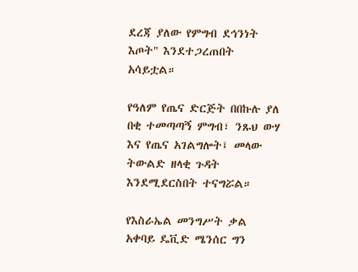ደረጃ ያለው የምግብ ደኅንነት እጦት" እንደተጋረጠበት አሳይቷል።

የዓለም የጤና ድርጅት በበኩሉ ያለ በቂ ተመጣጣኝ ምግብ፣ ንጹህ ውሃ እና የጤና አገልግሎት፤ መላው ትውልድ ዘላቂ ጉዳት እንደሚደርስበት ተናግሯል።

የእስራኤል መንግሥት ቃል አቀባይ ዴቪድ ሜንሰር ግን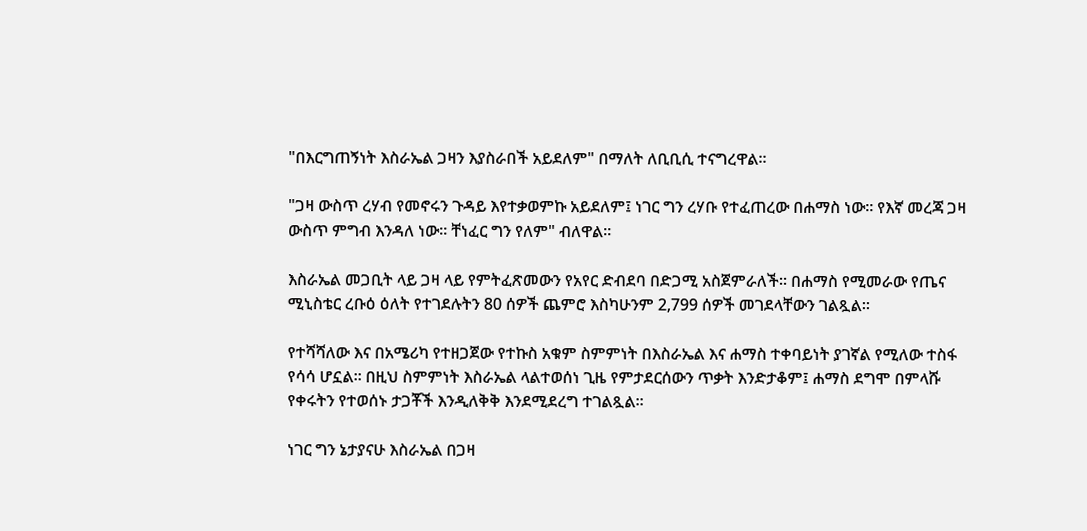"በእርግጠኝነት እስራኤል ጋዛን እያስራበች አይደለም" በማለት ለቢቢሲ ተናግረዋል።

"ጋዛ ውስጥ ረሃብ የመኖሩን ጉዳይ እየተቃወምኩ አይደለም፤ ነገር ግን ረሃቡ የተፈጠረው በሐማስ ነው። የእኛ መረጃ ጋዛ ውስጥ ምግብ እንዳለ ነው። ቸነፈር ግን የለም" ብለዋል።

እስራኤል መጋቢት ላይ ጋዛ ላይ የምትፈጽመውን የአየር ድብደባ በድጋሚ አስጀምራለች። በሐማስ የሚመራው የጤና ሚኒስቴር ረቡዕ ዕለት የተገደሉትን 80 ሰዎች ጨምሮ እስካሁንም 2,799 ሰዎች መገደላቸውን ገልጿል።

የተሻሻለው እና በአሜሪካ የተዘጋጀው የተኩስ አቁም ስምምነት በእስራኤል እና ሐማስ ተቀባይነት ያገኛል የሚለው ተስፋ የሳሳ ሆኗል። በዚህ ስምምነት እስራኤል ላልተወሰነ ጊዜ የምታደርሰውን ጥቃት እንድታቆም፤ ሐማስ ደግሞ በምላሹ የቀሩትን የተወሰኑ ታጋቾች እንዲለቅቅ እንደሚደረግ ተገልጿል።

ነገር ግን ኔታያናሁ እስራኤል በጋዛ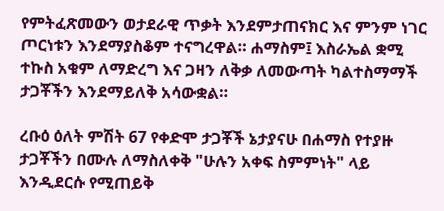የምትፈጽመውን ወታደራዊ ጥቃት እንደምታጠናክር እና ምንም ነገር ጦርነቱን እንደማያስቆም ተናግረዋል። ሐማስም፤ እስራኤል ቋሚ ተኩስ አቁም ለማድረግ እና ጋዛን ለቅቃ ለመውጣት ካልተስማማች ታጋቾችን እንደማይለቅ አሳውቋል።

ረቡዕ ዕለት ምሽት 67 የቀድሞ ታጋቾች ኔታያናሁ በሐማስ የተያዙ ታጋቾችን በሙሉ ለማስለቀቅ "ሁሉን አቀፍ ስምምነት" ላይ እንዲደርሱ የሚጠይቅ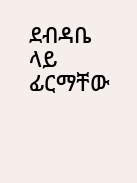ደብዳቤ ላይ ፊርማቸው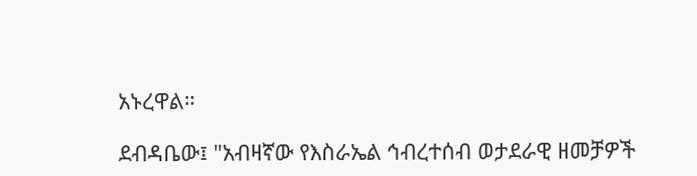አኑረዋል።

ደብዳቤው፤ "አብዛኛው የእስራኤል ኅብረተሰብ ወታደራዊ ዘመቻዎች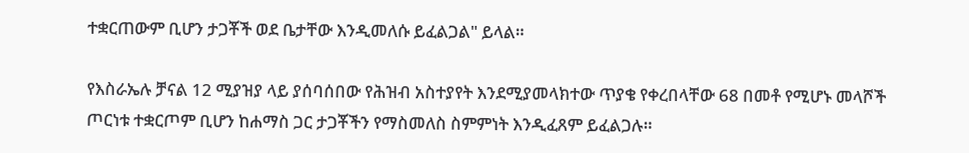ተቋርጠውም ቢሆን ታጋቾች ወደ ቤታቸው እንዲመለሱ ይፈልጋል" ይላል።

የእስራኤሉ ቻናል 12 ሚያዝያ ላይ ያሰባሰበው የሕዝብ አስተያየት እንደሚያመላክተው ጥያቄ የቀረበላቸው 68 በመቶ የሚሆኑ መላሾች ጦርነቱ ተቋርጦም ቢሆን ከሐማስ ጋር ታጋቾችን የማስመለስ ስምምነት እንዲፈጸም ይፈልጋሉ።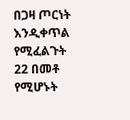በጋዛ ጦርነት እንዲቀጥል የሚፈልጉት 22 በመቶ የሚሆኑት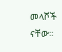መላሾች ናቸው።